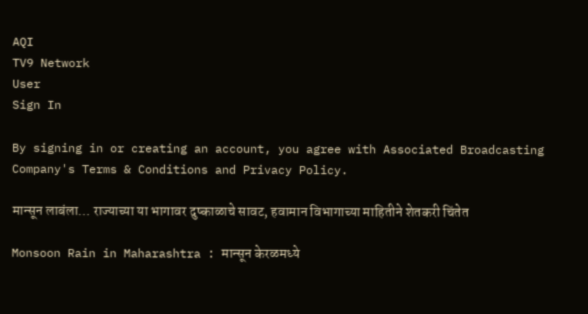AQI
TV9 Network
User
Sign In

By signing in or creating an account, you agree with Associated Broadcasting Company's Terms & Conditions and Privacy Policy.

मान्सून लाबंला… राज्याच्या या भागावर दुष्काळाचे सावट, हवामान विभागाच्या माहितीने शेतकरी चिंतेत

Monsoon Rain in Maharashtra : मान्सून केरळमध्ये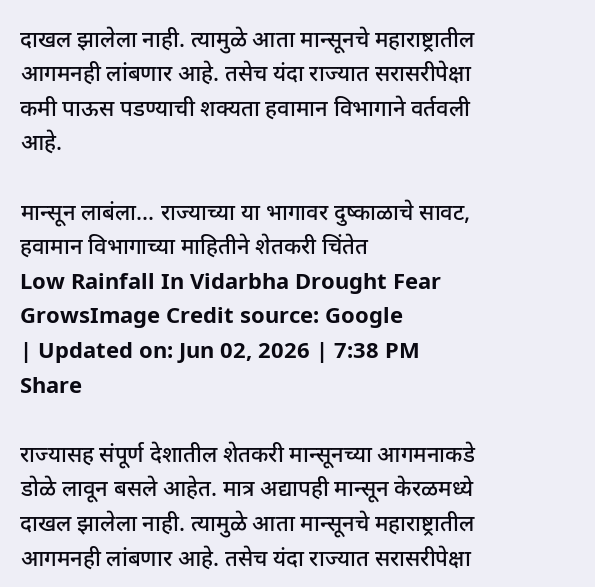दाखल झालेला नाही. त्यामुळे आता मान्सूनचे महाराष्ट्रातील आगमनही लांबणार आहे. तसेच यंदा राज्यात सरासरीपेक्षा कमी पाऊस पडण्याची शक्यता हवामान विभागाने वर्तवली आहे.

मान्सून लाबंला... राज्याच्या या भागावर दुष्काळाचे सावट, हवामान विभागाच्या माहितीने शेतकरी चिंतेत
Low Rainfall In Vidarbha Drought Fear GrowsImage Credit source: Google
| Updated on: Jun 02, 2026 | 7:38 PM
Share

राज्यासह संपूर्ण देशातील शेतकरी मान्सूनच्या आगमनाकडे डोळे लावून बसले आहेत. मात्र अद्यापही मान्सून केरळमध्ये दाखल झालेला नाही. त्यामुळे आता मान्सूनचे महाराष्ट्रातील आगमनही लांबणार आहे. तसेच यंदा राज्यात सरासरीपेक्षा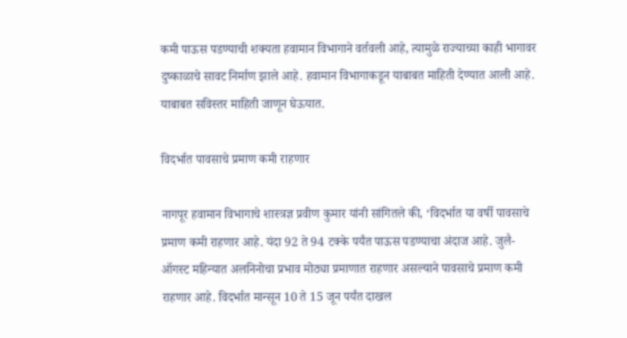कमी पाऊस पडण्याची शक्यता हवामान विभागाने वर्तवली आहे, त्यामुळे राज्याच्या काही भागावर दुष्काळाचे सावट निर्माण झाले आहे. हवामान विभागाकडून याबाबत माहिती देण्यात आली आहे. याबाबत सविस्तर माहिती जाणून घेऊयात.

विदर्भात पावसाचे प्रमाण कमी राहणार

नागपूर हवामान विभागाचे शास्त्रज्ञ प्रवीण कुमार यांनी सांगितले की, ‘विदर्भात या वर्षी पावसाचे प्रमाण कमी राहणार आहे. यंदा 92 ते 94 टक्के पर्यंत पाऊस पडण्याचा अंदाज आहे. जुलै-ऑगस्ट महिन्यात अलनिनोचा प्रभाव मोठ्या प्रमाणात राहणार असल्याने पावसाचे प्रमाण कमी राहणार आहे. विदर्भात मान्सून 10 ते 15 जून पर्यंत दाखल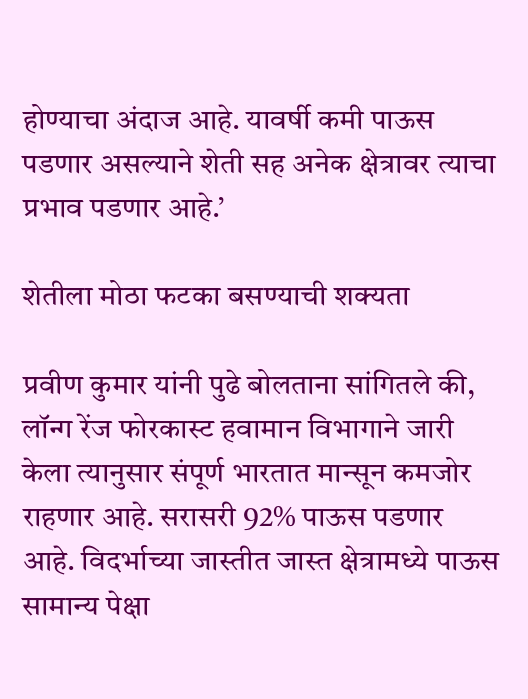होण्याचा अंदाज आहे. यावर्षी कमी पाऊस पडणार असल्याने शेती सह अनेक क्षेत्रावर त्याचा प्रभाव पडणार आहे.’

शेतीला मोठा फटका बसण्याची शक्यता

प्रवीण कुमार यांनी पुढे बोलताना सांगितले की, लॉन्ग रेंज फोरकास्ट हवामान विभागाने जारी केला त्यानुसार संपूर्ण भारतात मान्सून कमजोर राहणार आहे. सरासरी 92% पाऊस पडणार आहे. विदर्भाच्या जास्तीत जास्त क्षेत्रामध्ये पाऊस सामान्य पेक्षा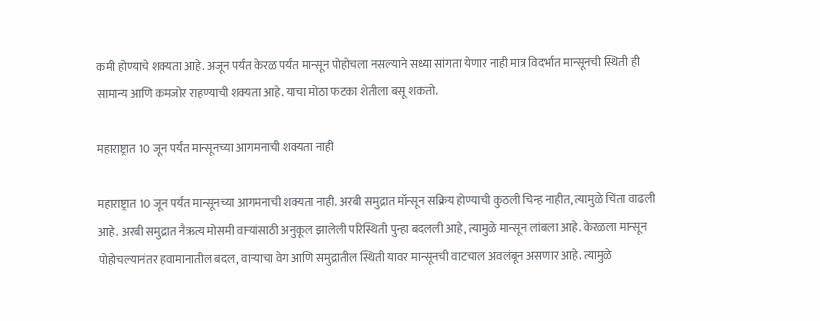कमी होण्याचे शक्यता आहे. अजून पर्यंत केरळ पर्यंत मान्सून पोहोचला नसल्याने सध्या सांगता येणार नाही मात्र विदर्भात मान्सूनची स्थिती ही सामान्य आणि कमजोर राहण्याची शक्यता आहे. याचा मोठा फटका शेतीला बसू शकतो.

महाराष्ट्रात 10 जून पर्यंत मान्सूनच्या आगमनाची शक्यता नाही

महाराष्ट्रात 10 जून पर्यंत मान्सूनच्या आगमनाची शक्यता नाही. अरबी समुद्रात मॉन्सून सक्रिय होण्याची कुठली चिन्ह नाहीत, त्यामुळे चिंता वाढली आहे. अरबी समुद्रात नैऋत्य मोसमी वाऱ्यांसाठी अनुकूल झालेली परिस्थिती पुन्हा बदलली आहे, त्यामुळे मान्सून लांबला आहे. केरळला मान्सून पोहोचल्यानंतर हवामानातील बदल, वाऱ्याचा वेग आणि समुद्रातील स्थिती यावर मान्सूनची वाटचाल अवलंबून असणार आहे. त्यामुळे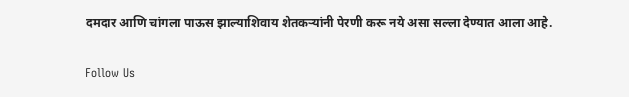दमदार आणि चांगला पाऊस झाल्याशिवाय शेतकर्‍यांनी पेरणी करू नये असा सल्ला देण्यात आला आहे.

Follow Us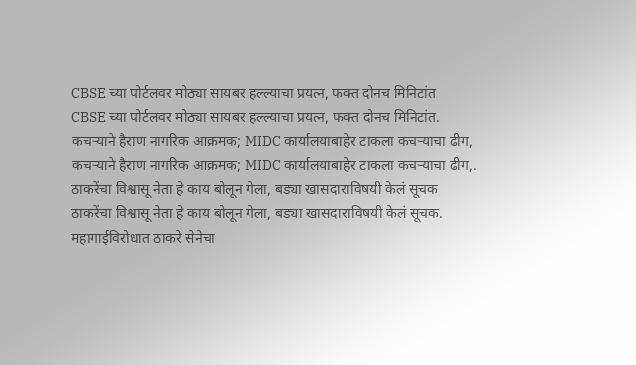CBSE च्या पोर्टलवर मोठ्या सायबर हल्ल्याचा प्रयत्न, फक्त दोनच मिनिटांत
CBSE च्या पोर्टलवर मोठ्या सायबर हल्ल्याचा प्रयत्न, फक्त दोनच मिनिटांत.
कचऱ्याने हैराण नागरिक आक्रमक; MIDC कार्यालयाबाहेर टाकला कचऱ्याचा ढीग,
कचऱ्याने हैराण नागरिक आक्रमक; MIDC कार्यालयाबाहेर टाकला कचऱ्याचा ढीग,.
ठाकरेंचा विश्वासू नेता हे काय बोलून गेला, बड्या खासदाराविषयी केलं सूचक
ठाकरेंचा विश्वासू नेता हे काय बोलून गेला, बड्या खासदाराविषयी केलं सूचक.
महागाईविरोधात ठाकरे सेनेचा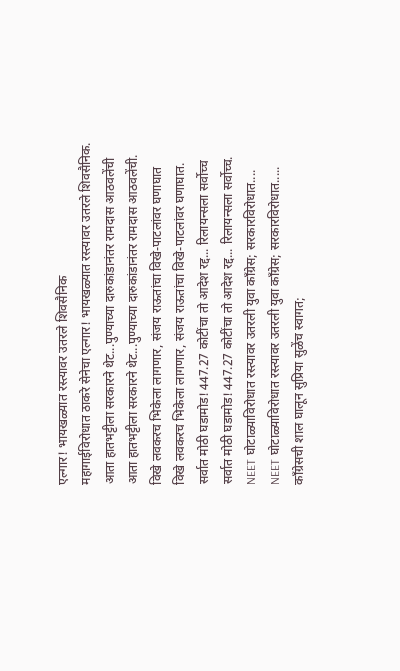एल्गार! भायखळ्यात रस्त्यावर उतरले शिवसैनिक
महागाईविरोधात ठाकरे सेनेचा एल्गार! भायखळ्यात रस्त्यावर उतरले शिवसैनिक.
आता हातभट्टीला सरकारने थेट...पुण्याच्या दारुकांडानंतर रामदास आठवलेंची
आता हातभट्टीला सरकारने थेट...पुण्याच्या दारुकांडानंतर रामदास आठवलेंची.
विखे लवकरच भिकेला लागणार, संजय राऊतांचा विखे-पाटलांवर घणाघात
विखे लवकरच भिकेला लागणार, संजय राऊतांचा विखे-पाटलांवर घणाघात.
सर्वात मोठी घडामोड! 447.27 कोटींचा तो आदेश रद्द... रिलायन्सला सर्वोच्च
सर्वात मोठी घडामोड! 447.27 कोटींचा तो आदेश रद्द... रिलायन्सला सर्वोच्च.
NEET घोटाळ्याविरोधात रस्त्यावर उतरली युवा काँग्रेस; सरकारविरोधात....
NEET घोटाळ्याविरोधात रस्त्यावर उतरली युवा काँग्रेस; सरकारविरोधात.....
काँग्रेसची शाल घालून सुप्रिया सुळेंच स्वागत;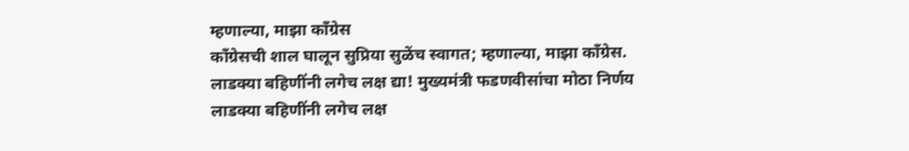म्हणाल्या, माझा काँग्रेस
काँग्रेसची शाल घालून सुप्रिया सुळेंच स्वागत; म्हणाल्या, माझा काँग्रेस.
लाडक्या बहिणींनी लगेच लक्ष द्या! मुख्यमंत्री फडणवीसांचा मोठा निर्णय
लाडक्या बहिणींनी लगेच लक्ष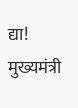द्या! मुख्यमंत्री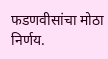फडणवीसांचा मोठा निर्णय.